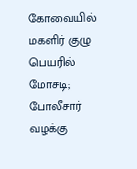கோவையில் மகளிர் குழு பெயரில் மோசடி; போலீசார் வழக்கு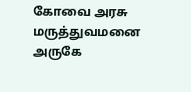கோவை அரசு மருத்துவமனை அருகே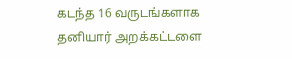கடந்த 16 வருடங்களாக தனியார் அறக்கட்டளை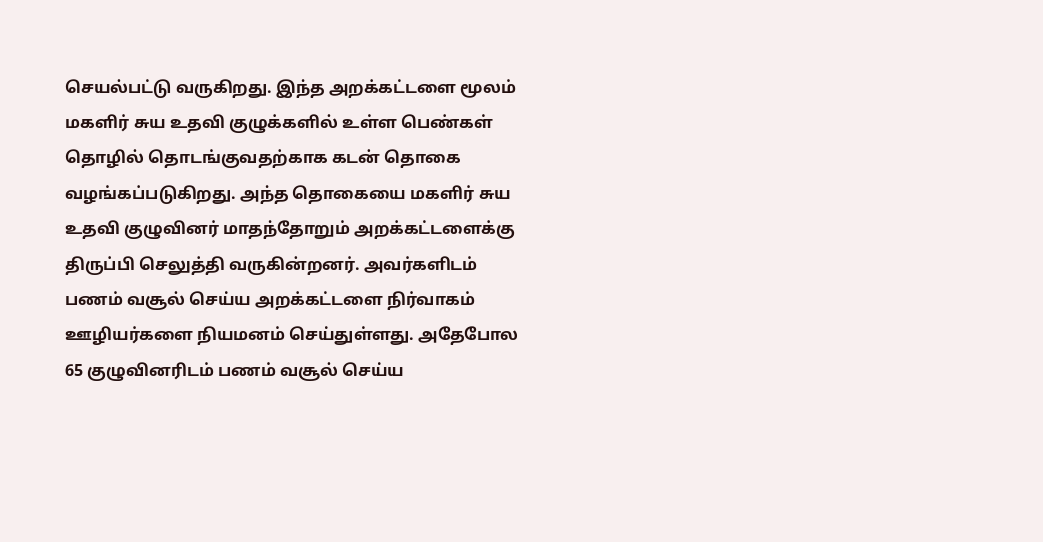செயல்பட்டு வருகிறது. இந்த அறக்கட்டளை மூலம் மகளிர் சுய உதவி குழுக்களில் உள்ள பெண்கள் தொழில் தொடங்குவதற்காக கடன் தொகை வழங்கப்படுகிறது. அந்த தொகையை மகளிர் சுய உதவி குழுவினர் மாதந்தோறும் அறக்கட்டளைக்கு திருப்பி செலுத்தி வருகின்றனர். அவர்களிடம் பணம் வசூல் செய்ய அறக்கட்டளை நிர்வாகம் ஊழியர்களை நியமனம் செய்துள்ளது. அதேபோல 65 குழுவினரிடம் பணம் வசூல் செய்ய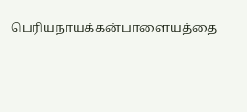பெரியநாயக்கன்பாளையத்தை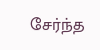சேர்ந்த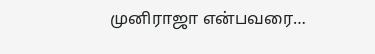முனிராஜா என்பவரை…